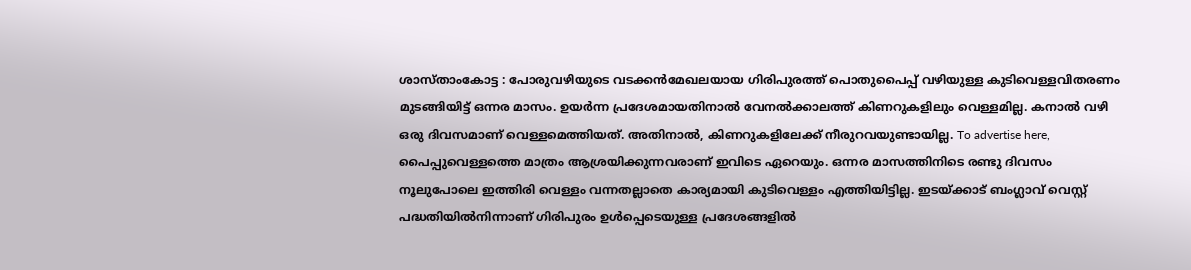ശാസ്താംകോട്ട : പോരുവഴിയുടെ വടക്കൻമേഖലയായ ഗിരിപുരത്ത് പൊതുപൈപ്പ് വഴിയുള്ള കുടിവെള്ളവിതരണം മുടങ്ങിയിട്ട് ഒന്നര മാസം. ഉയർന്ന പ്രദേശമായതിനാൽ വേനൽക്കാലത്ത് കിണറുകളിലും വെള്ളമില്ല. കനാൽ വഴി ഒരു ദിവസമാണ് വെള്ളമെത്തിയത്. അതിനാൽ, കിണറുകളിലേക്ക് നീരുറവയുണ്ടായില്ല. To advertise here, പൈപ്പുവെള്ളത്തെ മാത്രം ആശ്രയിക്കുന്നവരാണ് ഇവിടെ ഏറെയും. ഒന്നര മാസത്തിനിടെ രണ്ടു ദിവസം നൂലുപോലെ ഇത്തിരി വെള്ളം വന്നതല്ലാതെ കാര്യമായി കുടിവെള്ളം എത്തിയിട്ടില്ല. ഇടയ്ക്കാട് ബംഗ്ലാവ് വെസ്റ്റ് പദ്ധതിയിൽനിന്നാണ് ഗിരിപുരം ഉൾപ്പെടെയുള്ള പ്രദേശങ്ങളിൽ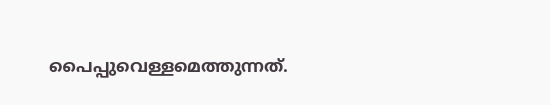പൈപ്പുവെള്ളമെത്തുന്നത്.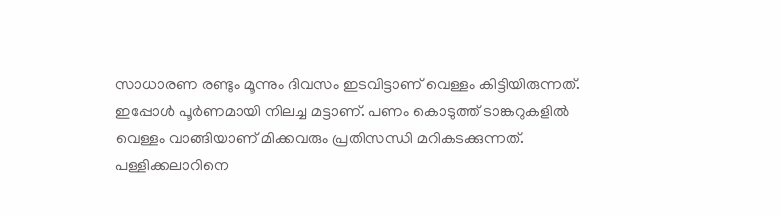സാധാരണ രണ്ടും മൂന്നും ദിവസം ഇടവിട്ടാണ് വെള്ളം കിട്ടിയിരുന്നത്. ഇപ്പോൾ പൂർണമായി നിലച്ച മട്ടാണ്. പണം കൊടുത്ത് ടാങ്കറുകളിൽ വെള്ളം വാങ്ങിയാണ് മിക്കവരും പ്രതിസന്ധി മറികടക്കുന്നത്. പള്ളിക്കലാറിനെ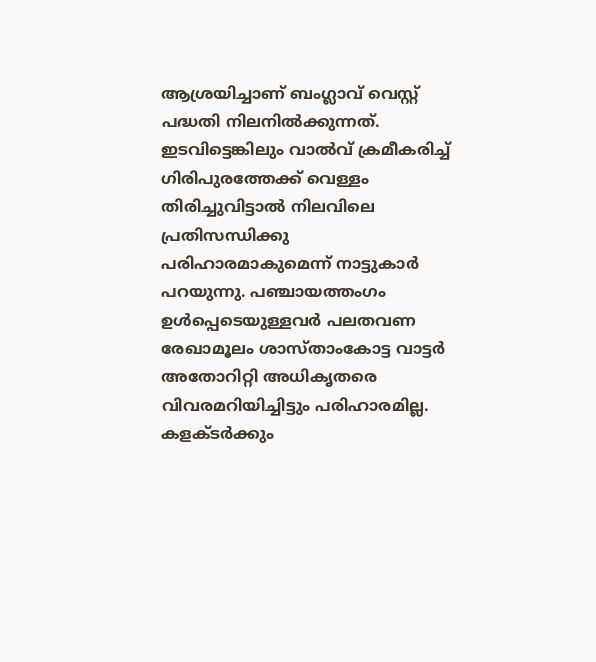ആശ്രയിച്ചാണ് ബംഗ്ലാവ് വെസ്റ്റ് പദ്ധതി നിലനിൽക്കുന്നത്. ഇടവിട്ടെങ്കിലും വാൽവ് ക്രമീകരിച്ച് ഗിരിപുരത്തേക്ക് വെള്ളം തിരിച്ചുവിട്ടാൽ നിലവിലെ പ്രതിസന്ധിക്കു പരിഹാരമാകുമെന്ന് നാട്ടുകാർ പറയുന്നു. പഞ്ചായത്തംഗം ഉൾപ്പെടെയുള്ളവർ പലതവണ രേഖാമൂലം ശാസ്താംകോട്ട വാട്ടർ അതോറിറ്റി അധികൃതരെ വിവരമറിയിച്ചിട്ടും പരിഹാരമില്ല. കളക്ടർക്കും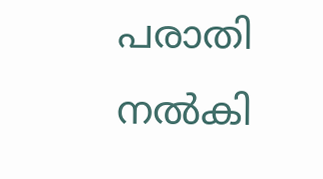പരാതി നൽകി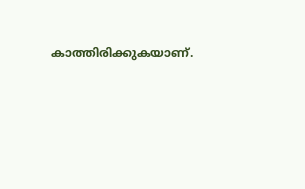കാത്തിരിക്കുകയാണ്.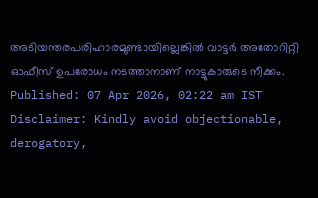അടിയന്തരപരിഹാരമുണ്ടായില്ലെങ്കിൽ വാട്ടർ അതോറിറ്റി ഓഫീസ് ഉപരോധം നടത്താനാണ് നാട്ടുകാരുടെ നീക്കം. Published: 07 Apr 2026, 02:22 am IST Disclaimer: Kindly avoid objectionable, derogatory,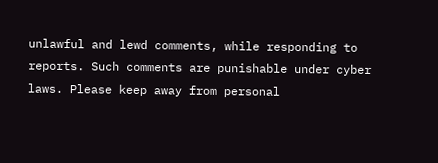unlawful and lewd comments, while responding to reports. Such comments are punishable under cyber laws. Please keep away from personal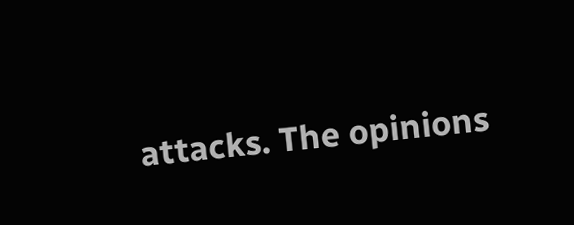attacks. The opinions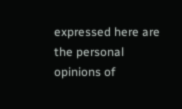expressed here are the personal opinions of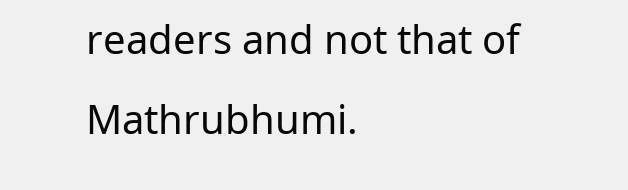readers and not that of Mathrubhumi.